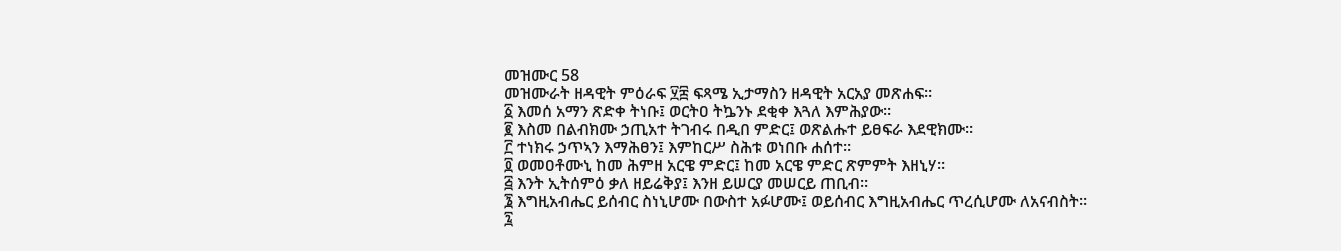መዝሙር 58
መዝሙራት ዘዳዊት ምዕራፍ ፶፰ ፍጻሜ ኢታማስን ዘዳዊት አርአያ መጽሐፍ።
፩ እመሰ አማን ጽድቀ ትነቡ፤ ወርትዐ ትኴንኑ ደቂቀ እጓለ እምሕያው።
፪ እስመ በልብክሙ ኃጢአተ ትገብሩ በዲበ ምድር፤ ወጽልሑተ ይፀፍራ እደዊክሙ።
፫ ተነክሩ ኃጥኣን እማሕፀን፤ እምከርሥ ስሕቱ ወነበቡ ሐሰተ።
፬ ወመዐቶሙኒ ከመ ሕምዘ አርዌ ምድር፤ ከመ አርዌ ምድር ጽምምት እዘኒሃ።
፭ እንት ኢትሰምዕ ቃለ ዘይሬቅያ፤ እንዘ ይሠርያ መሠርይ ጠቢብ።
፮ እግዚአብሔር ይሰብር ስነኒሆሙ በውስተ አፉሆሙ፤ ወይሰብር እግዚአብሔር ጥረሲሆሙ ለአናብስት።
፯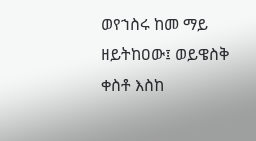ወየኀስሩ ከመ ማይ ዘይትከዐው፤ ወይዌስቅ ቀስቶ እስከ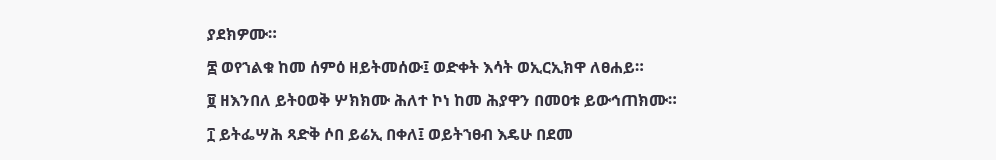ያደክዎሙ።
፰ ወየኀልቁ ከመ ሰምዕ ዘይትመሰው፤ ወድቀት እሳት ወኢርኢክዋ ለፀሐይ።
፱ ዘእንበለ ይትዐወቅ ሦክክሙ ሕለተ ኮነ ከመ ሕያዋን በመዐቱ ይውኅጠክሙ።
፲ ይትፌሣሕ ጻድቅ ሶበ ይሬኢ በቀለ፤ ወይትኀፀብ እዴሁ በደመ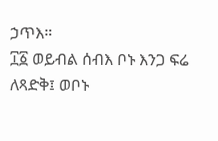ኃጥእ።
፲፩ ወይብል ሰብእ ቦኑ እንጋ ፍሬ ለጻድቅ፤ ወቦኑ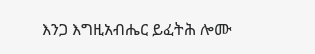እንጋ እግዚአብሔር ይፈትሕ ሎሙ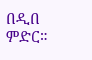በዲበ ምድር።